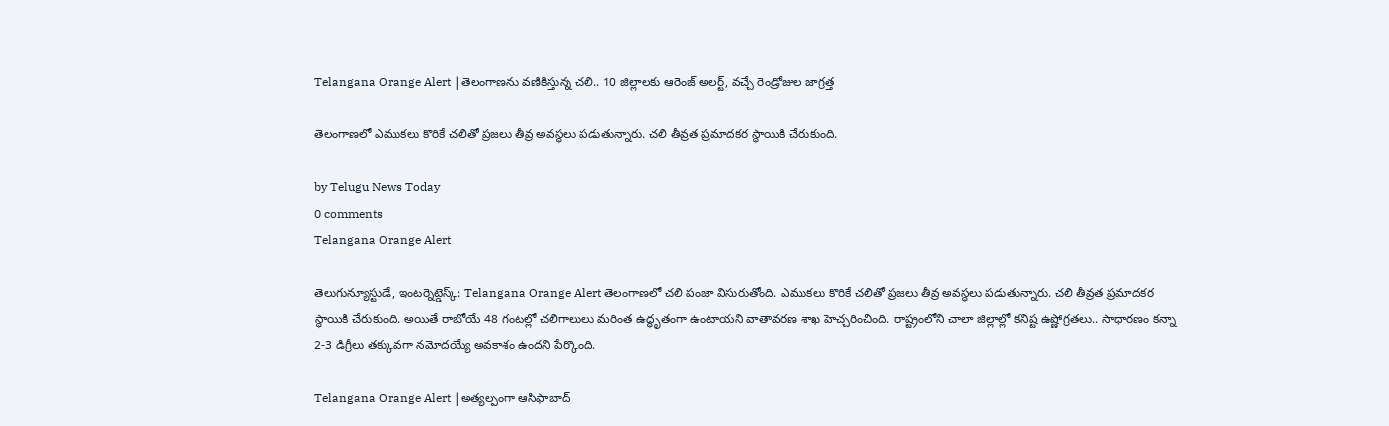Telangana Orange Alert |తెలంగాణను వణికిస్తున్న చలి.. 10 జిల్లాలకు ఆరెంజ్ అలర్ట్, వచ్చే రెండ్రోజుల జాగ్రత్త

తెలంగాణలో ఎముకలు కొరికే చలితో ప్రజలు తీవ్ర అవస్థలు పడుతున్నారు. చలి తీవ్రత ప్రమాదకర స్థాయికి చేరుకుంది.

by Telugu News Today
0 comments
Telangana Orange Alert

తెలుగున్యూస్టుడే, ఇంటర్నెట్డెస్క్: Telangana Orange Alert తెలంగాణలో చలి పంజా విసురుతోంది. ఎముకలు కొరికే చలితో ప్రజలు తీవ్ర అవస్థలు పడుతున్నారు. చలి తీవ్రత ప్రమాదకర స్థాయికి చేరుకుంది. అయితే రాబోయే 48 గంటల్లో చలిగాలులు మరింత ఉద్ధృతంగా ఉంటాయని వాతావరణ శాఖ హెచ్చరించింది. రాష్ట్రంలోని చాలా జిల్లాల్లో కనిష్ట ఉష్ణోగ్రతలు.. సాధారణం కన్నా 2-3 డిగ్రీలు తక్కువగా నమోదయ్యే అవకాశం ఉందని పేర్కొంది.

Telangana Orange Alert |అత్యల్పంగా ఆసిఫాబాద్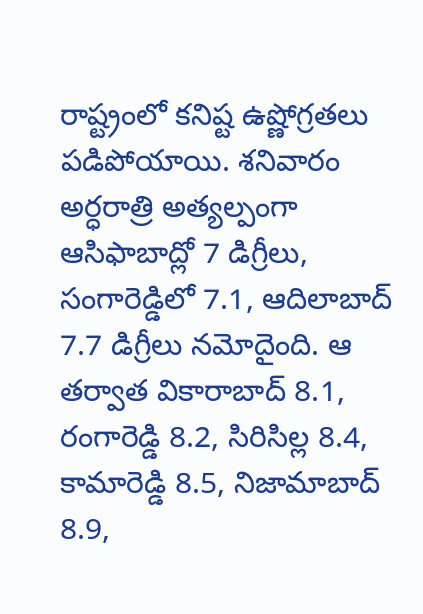రాష్ట్రంలో కనిష్ట ఉష్ణోగ్రతలు పడిపోయాయి. శనివారం అర్ధరాత్రి అత్యల్పంగా ఆసిఫాబాద్లో 7 డిగ్రీలు, సంగారెడ్డిలో 7.1, ఆదిలాబాద్ 7.7 డిగ్రీలు నమోదైంది. ఆ తర్వాత వికారాబాద్ 8.1, రంగారెడ్డి 8.2, సిరిసిల్ల 8.4, కామారెడ్డి 8.5, నిజామాబాద్ 8.9,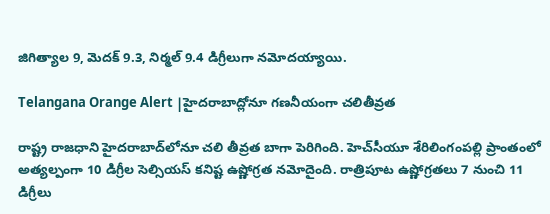జిగిత్యాల 9, మెదక్ 9.3, నిర్మల్ 9.4 డిగ్రీలుగా నమోదయ్యాయి.

Telangana Orange Alert |హైదరాబాద్లోనూ గణనీయంగా చలితీవ్రత

రాష్ట్ర రాజధాని హైదరాబాద్‌లోనూ చలి తీవ్రత బాగా పెరిగింది. హెచ్‌సీయూ శేరిలింగంపల్లి ప్రాంతంలో అత్యల్పంగా 10 డిగ్రీల సెల్సియస్‌ కనిష్ట ఉష్ణోగ్రత నమోదైంది. రాత్రిపూట ఉష్ణోగ్రతలు 7 నుంచి 11 డిగ్రీలు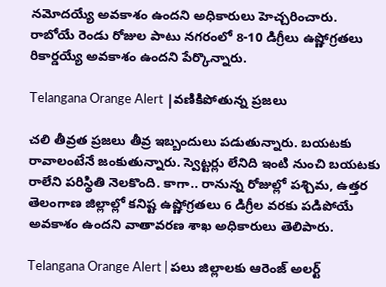నమోదయ్యే అవకాశం ఉందని అధికారులు హెచ్చరించారు. రాబోయే రెండు రోజుల పాటు నగరంలో 8-10 డిగ్రీలు ఉష్ణోగ్రతలు రికార్డయ్యే అవకాశం ఉందని పేర్కొన్నారు.

Telangana Orange Alert |వణికిపోతున్న ప్రజలు

చలి తీవ్రత ప్రజలు తీవ్ర ఇబ్బందులు పడుతున్నారు. బయటకు రావాలంటేనే జంకుతున్నారు. స్వెట్టర్లు లేనిది ఇంటి నుంచి బయటకు రాలేని పరిస్థితి నెలకొంది. కాగా.. రానున్న రోజుల్లో పశ్చిమ, ఉత్తర తెలంగాణ జిల్లాల్లో కనిష్ట ఉష్ణోగ్రతలు 6 డిగ్రీల వరకు పడిపోయే అవకాశం ఉందని వాతావరణ శాఖ అధికారులు తెలిపారు.

Telangana Orange Alert | పలు జిల్లాలకు ఆరెంజ్ అలర్ట్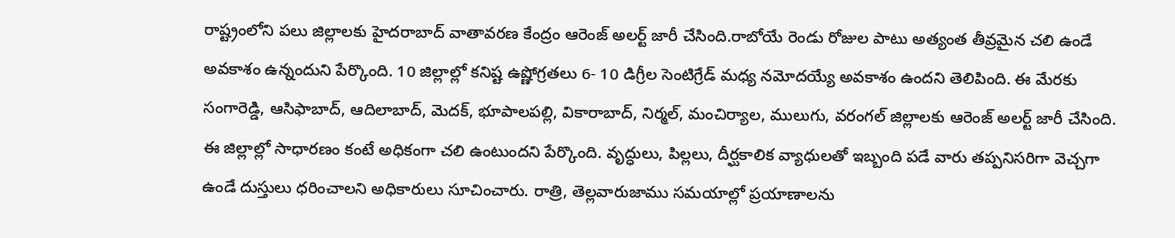రాష్ట్రంలోని పలు జిల్లాలకు హైదరాబాద్ వాతావరణ కేంద్రం ఆరెంజ్ అలర్ట్ జారీ చేసింది.రాబోయే రెండు రోజుల పాటు అత్యంత తీవ్రమైన చలి ఉండే అవకాశం ఉన్నందుని పేర్కొంది. 10 జిల్లాల్లో కనిష్ట ఉష్ణోగ్రతలు 6- 10 డిగ్రీల సెంటిగ్రేడ్ మధ్య నమోదయ్యే అవకాశం ఉందని తెలిపింది. ఈ మేరకు సంగారెడ్డి, ఆసిఫాబాద్, ఆదిలాబాద్, మెదక్, భూపాలపల్లి, వికారాబాద్, నిర్మల్, మంచిర్యాల, ములుగు, వరంగల్ జిల్లాలకు ఆరెంజ్ అలర్ట్ జారీ చేసింది. ఈ జిల్లాల్లో సాధారణం కంటే అధికంగా చలి ఉంటుందని పేర్కొంది. వృద్ధులు, పిల్లలు, దీర్ఘకాలిక వ్యాధులతో ఇబ్బంది పడే వారు తప్పనిసరిగా వెచ్చగా ఉండే దుస్తులు ధరించాలని అధికారులు సూచించారు. రాత్రి, తెల్లవారుజాము సమయాల్లో ప్రయాణాలను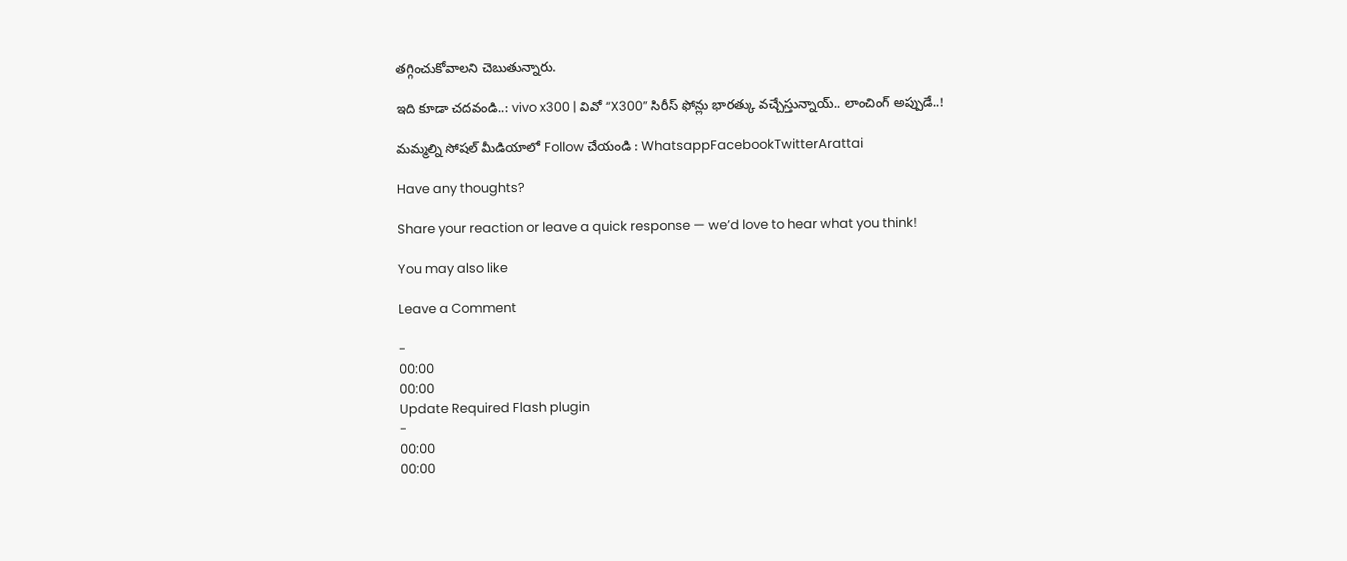తగ్గించుకోవాలని చెబుతున్నారు.

ఇది కూడా చదవండి..: vivo x300 | వివో “X300” సిరీస్ ఫోన్లు భారత్కు వచ్చేస్తున్నాయ్.. లాంచింగ్ అప్పుడే..!

మమ్మల్ని సోషల్ మీడియాలో Follow చేయండి : WhatsappFacebookTwitterArattai

Have any thoughts?

Share your reaction or leave a quick response — we’d love to hear what you think!

You may also like

Leave a Comment

-
00:00
00:00
Update Required Flash plugin
-
00:00
00:00